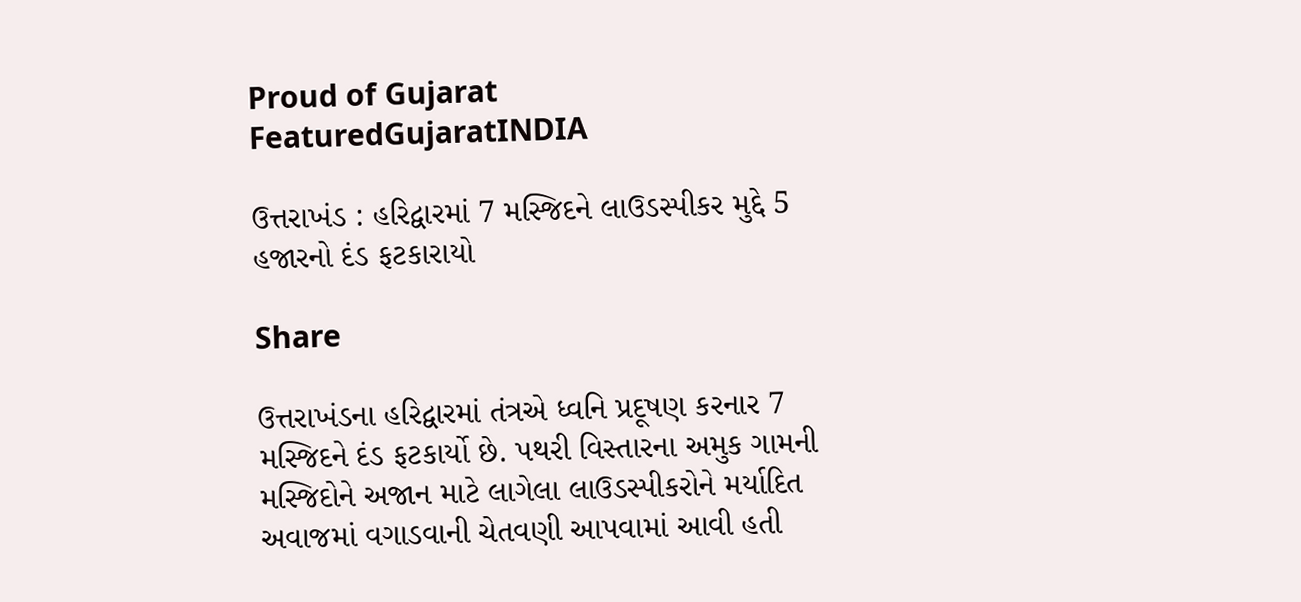Proud of Gujarat
FeaturedGujaratINDIA

ઉત્તરાખંડ : હરિદ્વારમાં 7 મસ્જિદને લાઉડસ્પીકર મુદ્દે 5 હજારનો દંડ ફટકારાયો

Share

ઉત્તરાખંડના હરિદ્વારમાં તંત્રએ ધ્વનિ પ્રદૂષણ કરનાર 7 મસ્જિદને દંડ ફટકાર્યો છે. પથરી વિસ્તારના અમુક ગામની મસ્જિદોને અજાન માટે લાગેલા લાઉડસ્પીકરોને મર્યાદિત અવાજમાં વગાડવાની ચેતવણી આપવામાં આવી હતી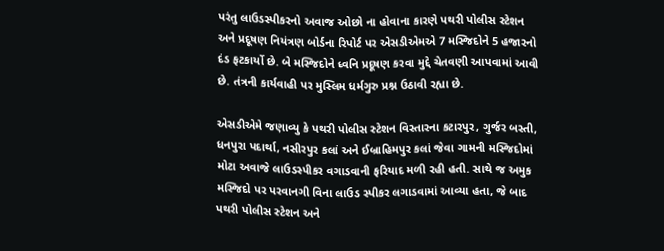પરંતુ લાઉડસ્પીકરનો અવાજ ઓછો ના હોવાના કારણે પથરી પોલીસ સ્ટેશન અને પ્રદૂષણ નિયંત્રણ બોર્ડના રિપોર્ટ પર એસડીએમએ 7 મસ્જિદોને 5 હજારનો દંડ ફટકાર્યો છે. બે મસ્જિદોને ધ્વનિ પ્રદૂષણ કરવા મુદ્દે ચેતવણી આપવામાં આવી છે. તંત્રની કાર્યવાહી પર મુસ્લિમ ધર્મગુરુ પ્રશ્ન ઉઠાવી રહ્યા છે.

એસડીએમે જણાવ્યુ કે પથરી પોલીસ સ્ટેશન વિસ્તારના કટારપુર, ગુર્જર બસ્તી, ધનપુરા પદાર્થા, નસીરપુર કલાં અને ઈબ્રાહિમપુર કલાં જેવા ગામની મસ્જિદોમાં મોટા અવાજે લાઉડસ્પીકર વગાડવાની ફરિયાદ મળી રહી હતી. સાથે જ અમુક મસ્જિદો પર પરવાનગી વિના લાઉડ સ્પીકર લગાડવામાં આવ્યા હતા, જે બાદ પથરી પોલીસ સ્ટેશન અને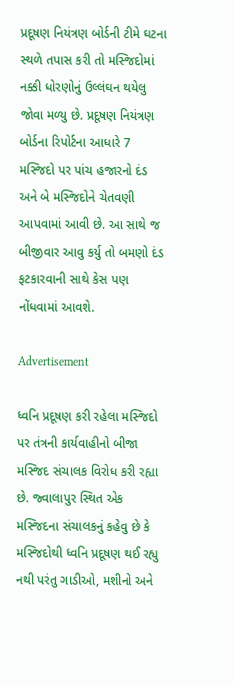પ્રદૂષણ નિયંત્રણ બોર્ડની ટીમે ઘટના સ્થળે તપાસ કરી તો મસ્જિદોમાં નક્કી ધોરણોનું ઉલ્લંઘન થયેલુ જોવા મળ્યુ છે. પ્રદૂષણ નિયંત્રણ બોર્ડના રિપોર્ટના આધારે 7 મસ્જિદો પર પાંચ હજારનો દંડ અને બે મસ્જિદોને ચેતવણી આપવામાં આવી છે. આ સાથે જ બીજીવાર આવુ કર્યુ તો બમણો દંડ ફટકારવાની સાથે કેસ પણ નોંધવામાં આવશે.

Advertisement

ધ્વનિ પ્રદૂષણ કરી રહેલા મસ્જિદો પર તંત્રની કાર્યવાહીનો બીજા મસ્જિદ સંચાલક વિરોધ કરી રહ્યા છે. જ્વાલાપુર સ્થિત એક મસ્જિદના સંચાલકનું કહેવુ છે કે મસ્જિદોથી ધ્વનિ પ્રદૂષણ થઈ રહ્યુ નથી પરંતુ ગાડીઓ, મશીનો અને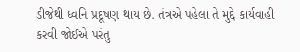ડીજેથી ધ્વનિ પ્રદૂષણ થાય છે. તંત્રએ પહેલા તે મુદ્દે કાર્યવાહી કરવી જોઈએ પરંતુ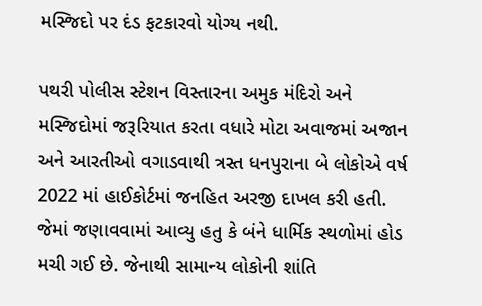મસ્જિદો પર દંડ ફટકારવો યોગ્ય નથી.

પથરી પોલીસ સ્ટેશન વિસ્તારના અમુક મંદિરો અને મસ્જિદોમાં જરૂરિયાત કરતા વધારે મોટા અવાજમાં અજાન અને આરતીઓ વગાડવાથી ત્રસ્ત ધનપુરાના બે લોકોએ વર્ષ 2022 માં હાઈકોર્ટમાં જનહિત અરજી દાખલ કરી હતી. જેમાં જણાવવામાં આવ્યુ હતુ કે બંને ધાર્મિક સ્થળોમાં હોડ મચી ગઈ છે. જેનાથી સામાન્ય લોકોની શાંતિ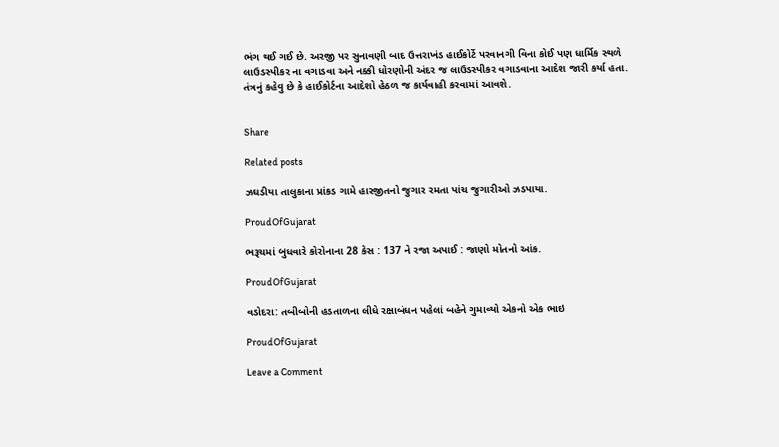ભંગ થઈ ગઈ છે. અરજી પર સુનાવણી બાદ ઉત્તરાખંડ હાઈકોર્ટે પરવાનગી વિના કોઈ પણ ધાર્મિક સ્થળે લાઉડસ્પીકર ના વગાડવા અને નક્કી ધોરણોની અંદર જ લાઉડસ્પીકર વગાડવાના આદેશ જારી કર્યા હતા. તંત્રનું કહેવુ છે કે હાઈકોર્ટના આદેશો હેઠળ જ કાર્યવાહી કરવામાં આવશે.


Share

Related posts

ઝઘડીયા તાલુકાના પ્રાંકડ ગામે હારજીતનો જુગાર રમતા પાંચ જુગારીઓ ઝડપાયા.

ProudOfGujarat

ભરૂચમાં બુધવારે કોરોનાના 28 કેસ : 137 ને રજા અપાઈ : જાણો મોતનો આંક.

ProudOfGujarat

વડોદરા: તબીબોની હડતાળના લીધે રક્ષાબંધન પહેલાં બહેને ગુમાવ્યો એકનો એક ભાઇ

ProudOfGujarat

Leave a Comment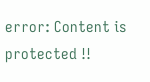error: Content is protected !!